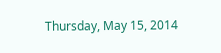Thursday, May 15, 2014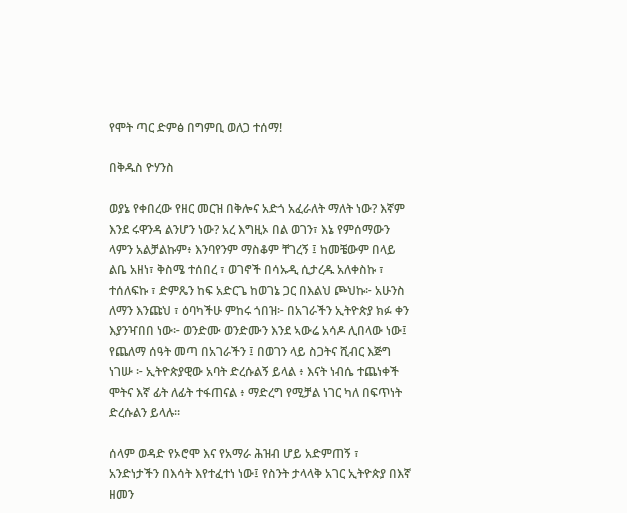የሞት ጣር ድምፅ በግምቢ ወለጋ ተሰማ!

በቅዱስ ዮሃንስ

ወያኔ የቀበረው የዘር መርዝ በቅሎና አድጎ አፈራለት ማለት ነው? እኛም እንደ ሩዋንዳ ልንሆን ነው? አረ እግዚኦ በል ወገን፣ እኔ የምሰማውን ላምን አልቻልኩም፥ እንባየንም ማስቆም ቸገረኝ ፤ ከመቼውም በላይ ልቤ አዘነ፣ ቅስሜ ተሰበረ ፣ ወገኖች በሳኡዲ ሲታረዱ አለቀስኩ ፣ ተሰለፍኩ ፣ ድምጼን ከፍ አድርጌ ከወገኔ ጋር በእልህ ጮህኩ፦ አሁንስ ለማን እንጩህ ፣ ዕባካችሁ ምከሩ ጎበዝ፦ በአገራችን ኢትዮጵያ ክፉ ቀን እያንዣበበ ነው፦ ወንድሙ ወንድሙን እንደ ኣውሬ አሳዶ ሊበላው ነው፤ የጨለማ ሰዓት መጣ በአገራችን ፤ በወገን ላይ ስጋትና ሺብር እጅግ ነገሡ ፦ ኢትዮጵያዊው አባት ድረሱልኝ ይላል ፥ እናት ነብሴ ተጨነቀች ሞትና እኛ ፊት ለፊት ተፋጠናል ፥ ማድረግ የሚቻል ነገር ካለ በፍጥነት ድረሱልን ይላሉ።

ሰላም ወዳድ የኦሮሞ እና የአማራ ሕዝብ ሆይ አድምጠኝ ፣ አንድነታችን በእሳት እየተፈተነ ነው፤ የስንት ታላላቅ አገር ኢትዮጵያ በእኛ ዘመን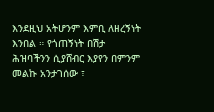እንደዚህ አትሆንም እምቢ ለዘረኝነት እንበል ። የጎጠኝነት በሽታ ሕዝባችንን ሲያሸብር እያየን በምንም መልኩ አንታገሰው ፣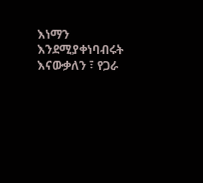እነማን እንደሚያቀነባብሩት እናውቃለን ፣ የጋራ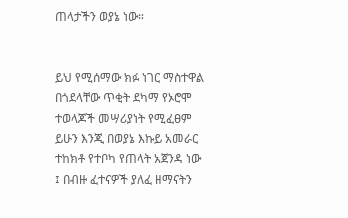ጠላታችን ወያኔ ነው።


ይህ የሚሰማው ክፉ ነገር ማስተዋል በጎደላቸው ጥቂት ደካማ የኦሮሞ ተወላጆች መሣሪያነት የሚፈፀም ይሁን እንጂ በወያኔ እኩይ አመራር ተከክቶ የተቦካ የጠላት አጀንዳ ነው ፤ በብዙ ፈተናዎች ያለፈ ዘማናትን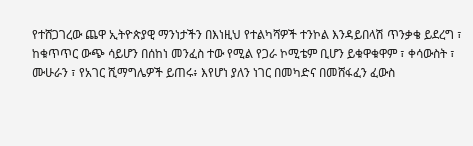የተሸጋገረው ጨዋ ኢትዮጵያዊ ማንነታችን በእነዚህ የተልካሻዎች ተንኮል እንዳይበላሽ ጥንቃቄ ይደረግ ፣ ከቁጥጥር ውጭ ሳይሆን በሰከነ መንፈስ ተው የሚል የጋራ ኮሚቴም ቢሆን ይቁዋቁዋም ፣ ቀሳውስት ፣ ሙሁራን ፣ የአገር ሺማግሌዎች ይጠሩ፥ እየሆነ ያለን ነገር በመካድና በመሸፋፈን ፈውስ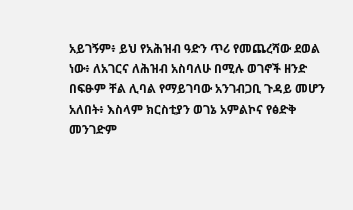አይገኝም፥ ይህ የአሕዝብ ዓድን ጥሪ የመጨረሻው ደወል ነው፥ ለአገርና ለሕዝብ አስባለሁ በሚሉ ወገኖች ዘንድ በፍፁም ቸል ሊባል የማይገባው አንገብጋቢ ጉዳይ መሆን አለበት፥ እስላም ክርስቲያን ወገኔ አምልኮና የፅድቅ መንገድም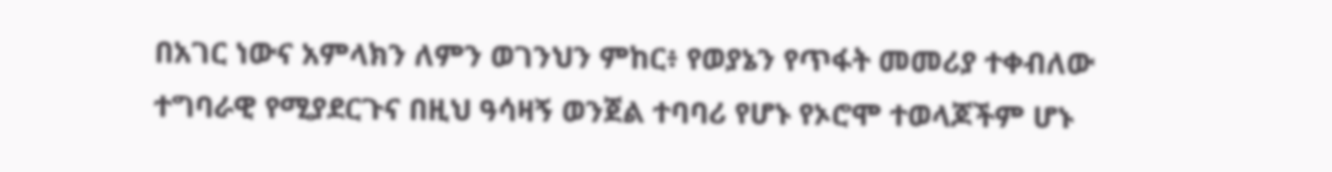በአገር ነውና አምላክን ለምን ወገንህን ምከር፥ የወያኔን የጥፋት መመሪያ ተቀብለው ተግባራዊ የሚያደርጉና በዚህ ዓሳዛኝ ወንጀል ተባባሪ የሆኑ የኦሮሞ ተወላጆችም ሆኑ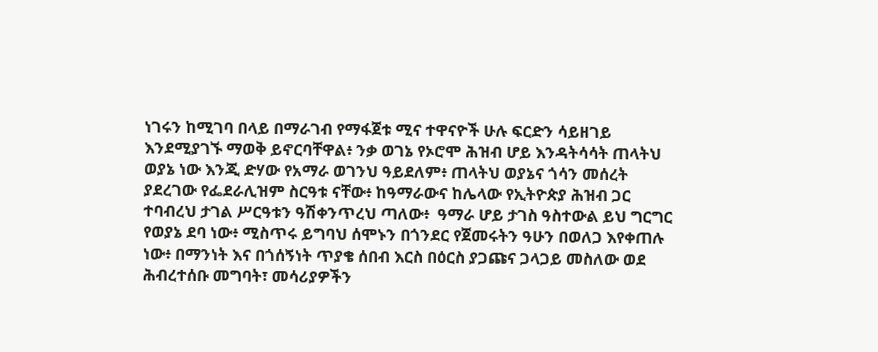ነገሩን ከሚገባ በላይ በማራገብ የማፋጀቱ ሚና ተዋናዮች ሁሉ ፍርድን ሳይዘገይ እንደሚያገኙ ማወቅ ይኖርባቸዋል፥ ንቃ ወገኔ የኦሮሞ ሕዝብ ሆይ እንዳትሳሳት ጠላትህ ወያኔ ነው እንጂ ድሃው የአማራ ወገንህ ዓይደለም፥ ጠላትህ ወያኔና ጎሳን መሰረት ያደረገው የፌደራሊዝም ስርዓቱ ናቸው፥ ከዓማራውና ከሌላው የኢትዮጵያ ሕዝብ ጋር ተባብረህ ታገል ሥርዓቱን ዓሽቀንጥረህ ጣለው፥  ዓማራ ሆይ ታገስ ዓስተውል ይህ ግርግር የወያኔ ደባ ነው፥ ሚስጥሩ ይግባህ ሰሞኑን በጎንደር የጀመሩትን ዓሁን በወለጋ እየቀጠሉ ነው፥ በማንነት እና በጎሰኝነት ጥያቄ ሰበብ እርስ በዕርስ ያጋጩና ጋላጋይ መስለው ወደ ሕብረተሰቡ መግባት፣ መሳሪያዎችን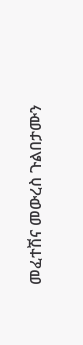መፈተሽና መውረስ ጉልበታሙን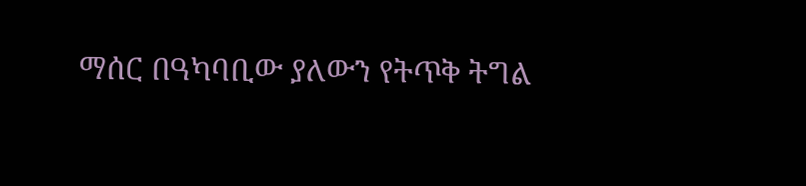ማሰር በዓካባቢው ያለውን የትጥቅ ትግል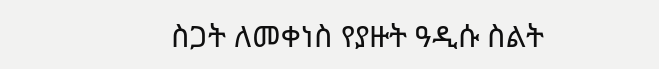ስጋት ለመቀነስ የያዙት ዓዲሱ ስልት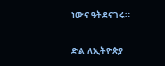ነውና ዓትደናገሩ።

ድል ለኢትዮጵያ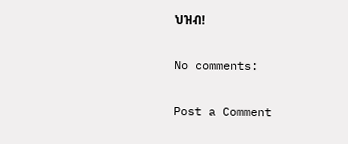ህዝብ!

No comments:

Post a Comment